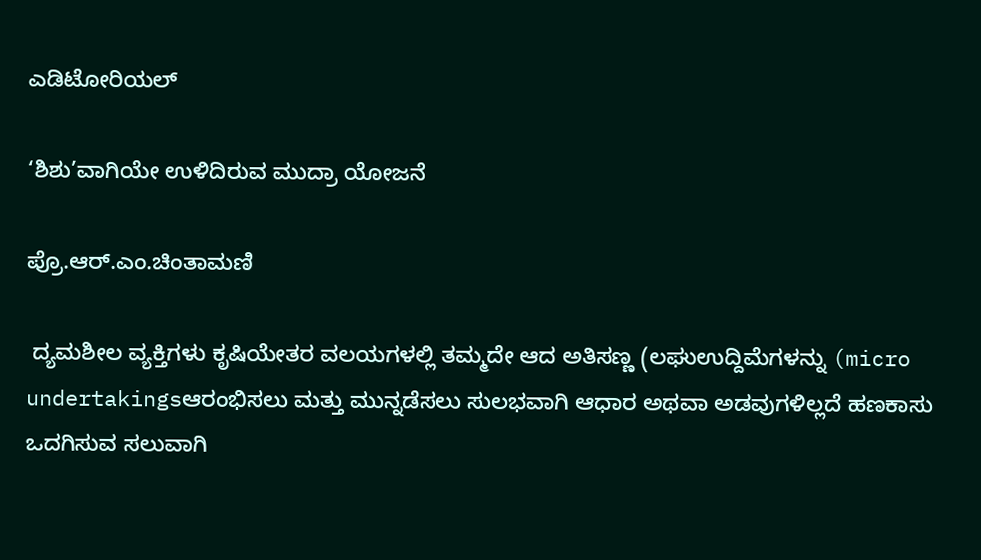ಎಡಿಟೋರಿಯಲ್

‘ಶಿಶು’ವಾಗಿಯೇ ಉಳಿದಿರುವ ಮುದ್ರಾ ಯೋಜನೆ

ಪ್ರೊ.ಆರ್.ಎಂ.ಚಿಂತಾಮಣಿ

 ದ್ಯಮಶೀಲ ವ್ಯಕ್ತಿಗಳು ಕೃಷಿಯೇತರ ವಲಯಗಳಲ್ಲಿ ತಮ್ಮದೇ ಆದ ಅತಿಸಣ್ಣ (ಲಘುಉದ್ದಿಮೆಗಳನ್ನು (micro undertakingsಆರಂಭಿಸಲು ಮತ್ತು ಮುನ್ನಡೆಸಲು ಸುಲಭವಾಗಿ ಆಧಾರ ಅಥವಾ ಅಡವುಗಳಿಲ್ಲದೆ ಹಣಕಾಸು ಒದಗಿಸುವ ಸಲುವಾಗಿ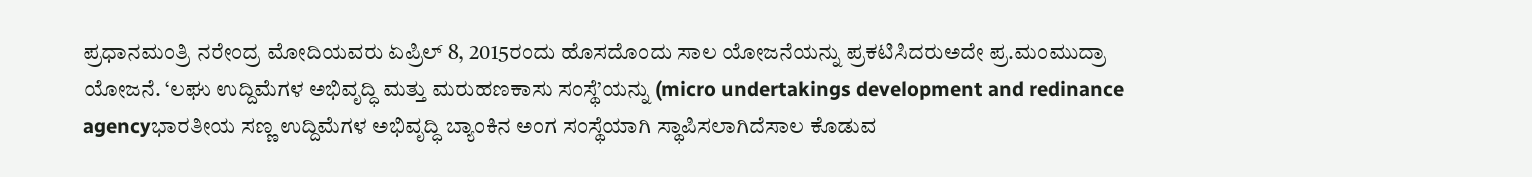ಪ್ರಧಾನಮಂತ್ರಿ ನರೇಂದ್ರ ಮೋದಿಯವರು ಏಪ್ರಿಲ್ 8, 2015ರಂದು ಹೊಸದೊಂದು ಸಾಲ ಯೋಜನೆಯನ್ನು ಪ್ರಕಟಿಸಿದರುಅದೇ ಪ್ರ.ಮಂಮುದ್ರಾ ಯೋಜನೆ. ‘ಲಘು ಉದ್ದಿಮೆಗಳ ಅಭಿವೃದ್ಧಿ ಮತ್ತು ಮರುಹಣಕಾಸು ಸಂಸ್ಥೆ’ಯನ್ನು (micro undertakings development and redinance agencyಭಾರತೀಯ ಸಣ್ಣ ಉದ್ದಿಮೆಗಳ ಅಭಿವೃದ್ಧಿ ಬ್ಯಾಂಕಿನ ಅಂಗ ಸಂಸ್ಥೆಯಾಗಿ ಸ್ಥಾಪಿಸಲಾಗಿದೆಸಾಲ ಕೊಡುವ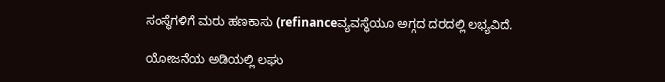ಸಂಸ್ಥೆಗಳಿಗೆ ಮರು ಹಣಕಾಸು (refinanceವ್ಯವಸ್ಥೆಯೂ ಅಗ್ಗದ ದರದಲ್ಲಿ ಲಭ್ಯವಿದೆ.

ಯೋಜನೆಯ ಅಡಿಯಲ್ಲಿ ಲಘು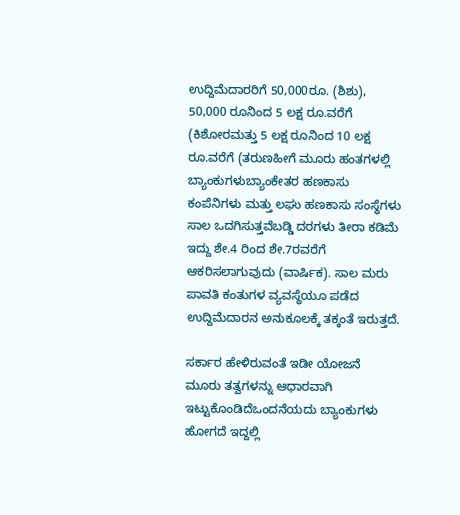ಉದ್ದಿಮೆದಾರರಿಗೆ 50,000ರೂ. (ಶಿಶು), 50,000 ರೂನಿಂದ 5 ಲಕ್ಷ ರೂ.ವರೆಗೆ (ಕಿಶೋರಮತ್ತು 5 ಲಕ್ಷ ರೂನಿಂದ 10 ಲಕ್ಷ ರೂ.ವರೆಗೆ (ತರುಣಹೀಗೆ ಮೂರು ಹಂತಗಳಲ್ಲಿ ಬ್ಯಾಂಕುಗಳುಬ್ಯಾಂಕೇತರ ಹಣಕಾಸು ಕಂಪೆನಿಗಳು ಮತ್ತು ಲಘು ಹಣಕಾಸು ಸಂಸ್ಥೆಗಳು ಸಾಲ ಒದಗಿಸುತ್ತವೆಬಡ್ಡಿ ದರಗಳು ತೀರಾ ಕಡಿಮೆ ಇದ್ದು ಶೇ.4 ರಿಂದ ಶೇ.7ರವರೆಗೆ ಆಕರಿಸಲಾಗುವುದು (ವಾರ್ಷಿಕ). ಸಾಲ ಮರು ಪಾವತಿ ಕಂತುಗಳ ವ್ಯವಸ್ಥೆಯೂ ಪಡೆದ ಉದ್ದಿಮೆದಾರನ ಅನುಕೂಲಕ್ಕೆ ತಕ್ಕಂತೆ ಇರುತ್ತದೆ.

ಸರ್ಕಾರ ಹೇಳಿರುವಂತೆ ಇಡೀ ಯೋಜನೆ ಮೂರು ತತ್ವಗಳನ್ನು ಆಧಾರವಾಗಿ ಇಟ್ಟುಕೊಂಡಿದೆಒಂದನೆಯದು ಬ್ಯಾಂಕುಗಳು ಹೋಗದೆ ಇದ್ದಲ್ಲಿ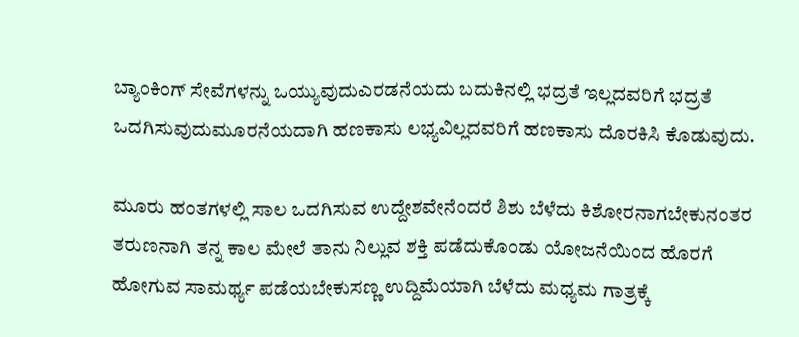ಬ್ಯಾಂಕಿಂಗ್ ಸೇವೆಗಳನ್ನು ಒಯ್ಯುವುದುಎರಡನೆಯದು ಬದುಕಿನಲ್ಲಿ ಭದ್ರತೆ ಇಲ್ಲದವರಿಗೆ ಭದ್ರತೆ ಒದಗಿಸುವುದುಮೂರನೆಯದಾಗಿ ಹಣಕಾಸು ಲಭ್ಯವಿಲ್ಲದವರಿಗೆ ಹಣಕಾಸು ದೊರಕಿಸಿ ಕೊಡುವುದು.

ಮೂರು ಹಂತಗಳಲ್ಲಿ ಸಾಲ ಒದಗಿಸುವ ಉದ್ದೇಶವೇನೆಂದರೆ ಶಿಶು ಬೆಳೆದು ಕಿಶೋರನಾಗಬೇಕುನಂತರ ತರುಣನಾಗಿ ತನ್ನ ಕಾಲ ಮೇಲೆ ತಾನು ನಿಲ್ಲುವ ಶಕ್ತಿ ಪಡೆದುಕೊಂಡು ಯೋಜನೆಯಿಂದ ಹೊರಗೆ ಹೋಗುವ ಸಾಮರ್ಥ್ಯ ಪಡೆಯಬೇಕುಸಣ್ಣ ಉದ್ದಿಮೆಯಾಗಿ ಬೆಳೆದು ಮಧ್ಯಮ ಗಾತ್ರಕ್ಕೆ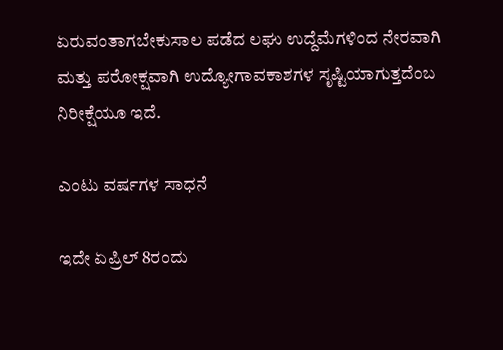ಏರುವಂತಾಗಬೇಕುಸಾಲ ಪಡೆದ ಲಘು ಉದ್ದೆಮೆಗಳಿಂದ ನೇರವಾಗಿ ಮತ್ತು ಪರೋಕ್ಷವಾಗಿ ಉದ್ಯೋಗಾವಕಾಶಗಳ ಸೃಷ್ಟಿಯಾಗುತ್ತದೆಂಬ ನಿರೀಕ್ಷೆಯೂ ಇದೆ.

ಎಂಟು ವರ್ಷಗಳ ಸಾಧನೆ

ಇದೇ ಏಪ್ರಿಲ್ 8ರಂದು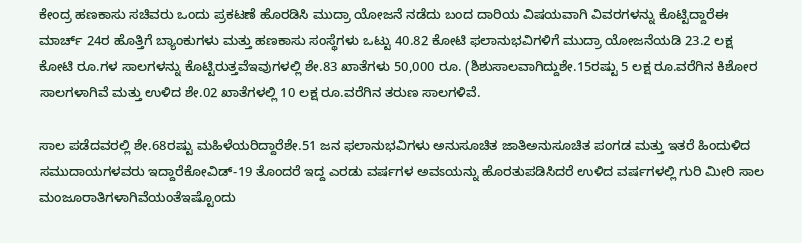ಕೇಂದ್ರ ಹಣಕಾಸು ಸಚಿವರು ಒಂದು ಪ್ರಕಟಣೆ ಹೊರಡಿಸಿ ಮುದ್ರಾ ಯೋಜನೆ ನಡೆದು ಬಂದ ದಾರಿಯ ವಿಷಯವಾಗಿ ವಿವರಗಳನ್ನು ಕೊಟ್ಟಿದ್ದಾರೆಈ ಮಾರ್ಚ್ 24ರ ಹೊತ್ತಿಗೆ ಬ್ಯಾಂಕುಗಳು ಮತ್ತು ಹಣಕಾಸು ಸಂಸ್ಥೆಗಳು ಒಟ್ಟು 40.82 ಕೋಟಿ ಫಲಾನುಭವಿಗಳಿಗೆ ಮುದ್ರಾ ಯೋಜನೆಯಡಿ 23.2 ಲಕ್ಷ ಕೋಟಿ ರೂ.ಗಳ ಸಾಲಗಳನ್ನು ಕೊಟ್ಟಿರುತ್ತವೆಇವುಗಳಲ್ಲಿ ಶೇ.83 ಖಾತೆಗಳು 50,000 ರೂ. (ಶಿಶುಸಾಲವಾಗಿದ್ದುಶೇ.15ರಷ್ಟು 5 ಲಕ್ಷ ರೂ.ವರೆಗಿನ ಕಿಶೋರ ಸಾಲಗಳಾಗಿವೆ ಮತ್ತು ಉಳಿದ ಶೇ.02 ಖಾತೆಗಳಲ್ಲಿ 10 ಲಕ್ಷ ರೂ.ವರೆಗಿನ ತರುಣ ಸಾಲಗಳಿವೆ.

ಸಾಲ ಪಡೆದವರಲ್ಲಿ ಶೇ.68ರಷ್ಟು ಮಹಿಳೆಯರಿದ್ದಾರೆಶೇ.51 ಜನ ಫಲಾನುಭವಿಗಳು ಅನುಸೂಚಿತ ಜಾತಿಅನುಸೂಚಿತ ಪಂಗಡ ಮತ್ತು ಇತರೆ ಹಿಂದುಳಿದ ಸಮುದಾಯಗಳವರು ಇದ್ದಾರೆಕೋವಿಡ್-19 ತೊಂದರೆ ಇದ್ದ ಎರಡು ವರ್ಷಗಳ ಅವಽಯನ್ನು ಹೊರತುಪಡಿಸಿದರೆ ಉಳಿದ ವರ್ಷಗಳಲ್ಲಿ ಗುರಿ ಮೀರಿ ಸಾಲ ಮಂಜೂರಾತಿಗಳಾಗಿವೆಯಂತೆಇಷ್ಟೊಂದು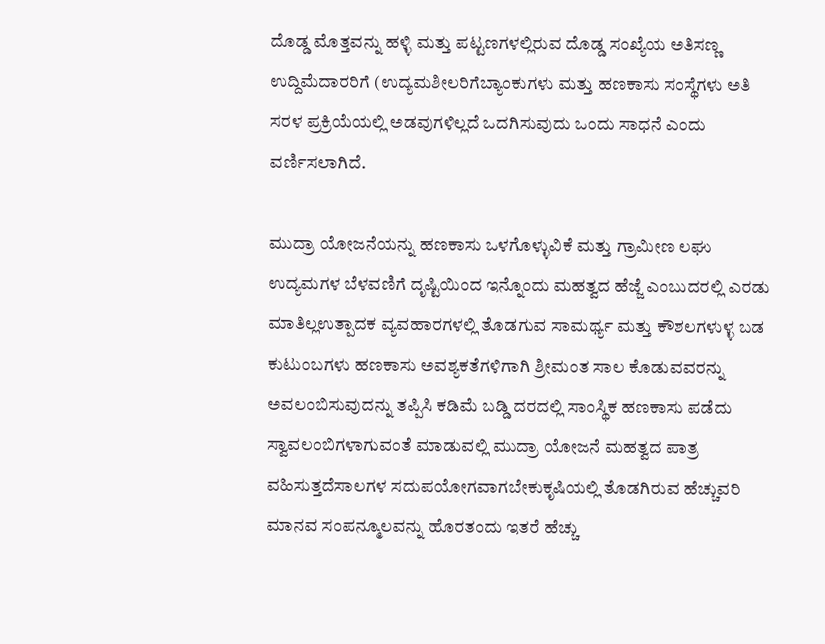ದೊಡ್ಡ ಮೊತ್ತವನ್ನು ಹಳ್ಳಿ ಮತ್ತು ಪಟ್ಟಣಗಳಲ್ಲಿರುವ ದೊಡ್ಡ ಸಂಖ್ಯೆಯ ಅತಿಸಣ್ಣ ಉದ್ದಿಮೆದಾರರಿಗೆ (ಉದ್ಯಮಶೀಲರಿಗೆಬ್ಯಾಂಕುಗಳು ಮತ್ತು ಹಣಕಾಸು ಸಂಸ್ಥೆಗಳು ಅತಿ ಸರಳ ಪ್ರಕ್ರಿಯೆಯಲ್ಲಿ ಅಡವುಗಳಿಲ್ಲದೆ ಒದಗಿಸುವುದು ಒಂದು ಸಾಧನೆ ಎಂದು ವರ್ಣಿಸಲಾಗಿದೆ.

ಮುದ್ರಾ ಯೋಜನೆಯನ್ನು ಹಣಕಾಸು ಒಳಗೊಳ್ಳುವಿಕೆ ಮತ್ತು ಗ್ರಾಮೀಣ ಲಘು ಉದ್ಯಮಗಳ ಬೆಳವಣಿಗೆ ದೃಷ್ಟಿಯಿಂದ ಇನ್ನೊಂದು ಮಹತ್ವದ ಹೆಜ್ಜೆ ಎಂಬುದರಲ್ಲಿ ಎರಡು ಮಾತಿಲ್ಲಉತ್ಪಾದಕ ವ್ಯವಹಾರಗಳಲ್ಲಿ ತೊಡಗುವ ಸಾಮರ್ಥ್ಯ ಮತ್ತು ಕೌಶಲಗಳುಳ್ಳ ಬಡ ಕುಟುಂಬಗಳು ಹಣಕಾಸು ಅವಶ್ಯಕತೆಗಳಿಗಾಗಿ ಶ್ರೀಮಂತ ಸಾಲ ಕೊಡುವವರನ್ನು ಅವಲಂಬಿಸುವುದನ್ನು ತಪ್ಪಿಸಿ ಕಡಿಮೆ ಬಡ್ಡಿ ದರದಲ್ಲಿ ಸಾಂಸ್ಥಿಕ ಹಣಕಾಸು ಪಡೆದು ಸ್ವಾವಲಂಬಿಗಳಾಗುವಂತೆ ಮಾಡುವಲ್ಲಿ ಮುದ್ರಾ ಯೋಜನೆ ಮಹತ್ವದ ಪಾತ್ರ ವಹಿಸುತ್ತದೆಸಾಲಗಳ ಸದುಪಯೋಗವಾಗಬೇಕುಕೃಷಿಯಲ್ಲಿ ತೊಡಗಿರುವ ಹೆಚ್ಚುವರಿ ಮಾನವ ಸಂಪನ್ಮೂಲವನ್ನು ಹೊರತಂದು ಇತರೆ ಹೆಚ್ಚು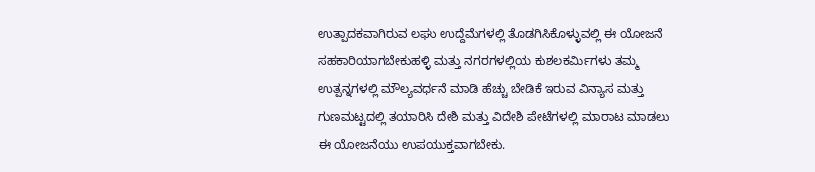ಉತ್ಪಾದಕವಾಗಿರುವ ಲಘು ಉದ್ದೆಮೆಗಳಲ್ಲಿ ತೊಡಗಿಸಿಕೊಳ್ಳುವಲ್ಲಿ ಈ ಯೋಜನೆ ಸಹಕಾರಿಯಾಗಬೇಕುಹಳ್ಳಿ ಮತ್ತು ನಗರಗಳಲ್ಲಿಯ ಕುಶಲಕರ್ಮಿಗಳು ತಮ್ಮ ಉತ್ಪನ್ನಗಳಲ್ಲಿ ಮೌಲ್ಯವರ್ಧನೆ ಮಾಡಿ ಹೆಚ್ಚು ಬೇಡಿಕೆ ಇರುವ ವಿನ್ಯಾಸ ಮತ್ತು ಗುಣಮಟ್ಟದಲ್ಲಿ ತಯಾರಿಸಿ ದೇಶಿ ಮತ್ತು ವಿದೇಶಿ ಪೇಟೆಗಳಲ್ಲಿ ಮಾರಾಟ ಮಾಡಲು ಈ ಯೋಜನೆಯು ಉಪಯುಕ್ತವಾಗಬೇಕು.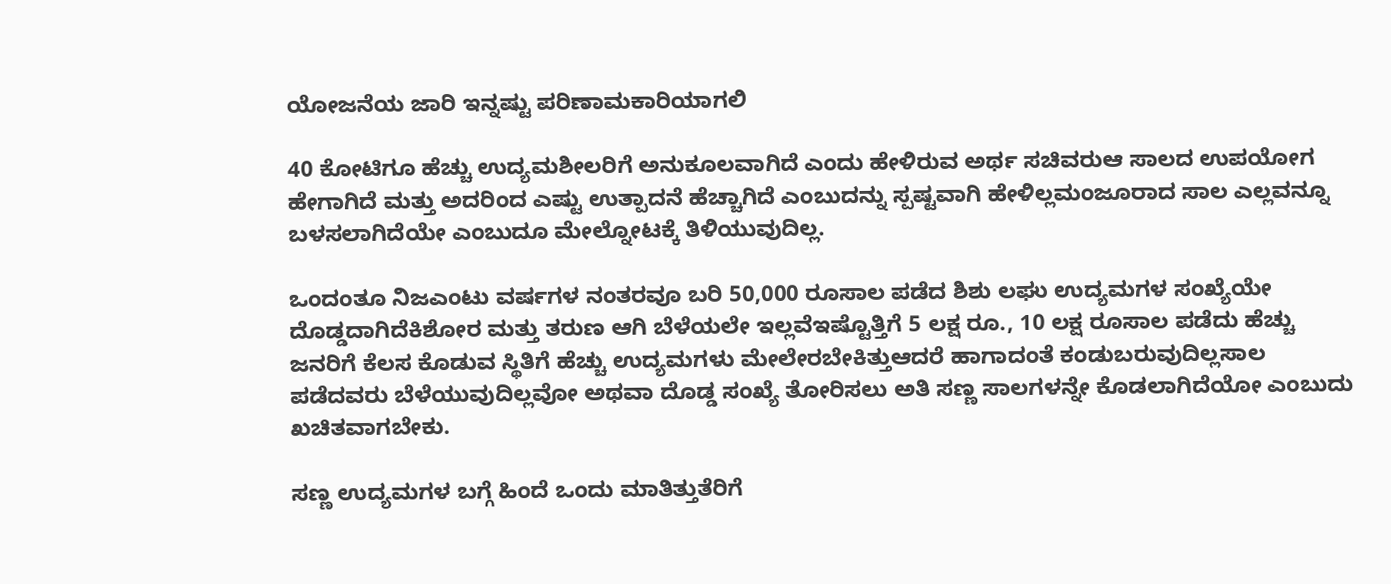ಯೋಜನೆಯ ಜಾರಿ ಇನ್ನಷ್ಟು ಪರಿಣಾಮಕಾರಿಯಾಗಲಿ

40 ಕೋಟಿಗೂ ಹೆಚ್ಚು ಉದ್ಯಮಶೀಲರಿಗೆ ಅನುಕೂಲವಾಗಿದೆ ಎಂದು ಹೇಳಿರುವ ಅರ್ಥ ಸಚಿವರುಆ ಸಾಲದ ಉಪಯೋಗ ಹೇಗಾಗಿದೆ ಮತ್ತು ಅದರಿಂದ ಎಷ್ಟು ಉತ್ಪಾದನೆ ಹೆಚ್ಚಾಗಿದೆ ಎಂಬುದನ್ನು ಸ್ಪಷ್ಟವಾಗಿ ಹೇಳಿಲ್ಲಮಂಜೂರಾದ ಸಾಲ ಎಲ್ಲವನ್ನೂ ಬಳಸಲಾಗಿದೆಯೇ ಎಂಬುದೂ ಮೇಲ್ನೋಟಕ್ಕೆ ತಿಳಿಯುವುದಿಲ್ಲ.

ಒಂದಂತೂ ನಿಜಎಂಟು ವರ್ಷಗಳ ನಂತರವೂ ಬರಿ 50,000 ರೂಸಾಲ ಪಡೆದ ಶಿಶು ಲಘು ಉದ್ಯಮಗಳ ಸಂಖ್ಯೆಯೇ ದೊಡ್ಡದಾಗಿದೆಕಿಶೋರ ಮತ್ತು ತರುಣ ಆಗಿ ಬೆಳೆಯಲೇ ಇಲ್ಲವೆಇಷ್ಟೊತ್ತಿಗೆ 5 ಲಕ್ಷ ರೂ., 10 ಲಕ್ಷ ರೂಸಾಲ ಪಡೆದು ಹೆಚ್ಚು ಜನರಿಗೆ ಕೆಲಸ ಕೊಡುವ ಸ್ಥಿತಿಗೆ ಹೆಚ್ಚು ಉದ್ಯಮಗಳು ಮೇಲೇರಬೇಕಿತ್ತುಆದರೆ ಹಾಗಾದಂತೆ ಕಂಡುಬರುವುದಿಲ್ಲಸಾಲ ಪಡೆದವರು ಬೆಳೆಯುವುದಿಲ್ಲವೋ ಅಥವಾ ದೊಡ್ಡ ಸಂಖ್ಯೆ ತೋರಿಸಲು ಅತಿ ಸಣ್ಣ ಸಾಲಗಳನ್ನೇ ಕೊಡಲಾಗಿದೆಯೋ ಎಂಬುದು ಖಚಿತವಾಗಬೇಕು.

ಸಣ್ಣ ಉದ್ಯಮಗಳ ಬಗ್ಗೆ ಹಿಂದೆ ಒಂದು ಮಾತಿತ್ತುತೆರಿಗೆ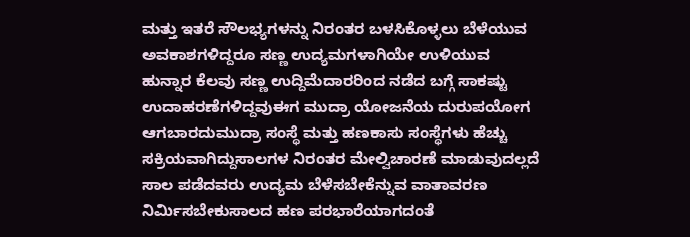ಮತ್ತು ಇತರೆ ಸೌಲಭ್ಯಗಳನ್ನು ನಿರಂತರ ಬಳಸಿಕೊಳ್ಳಲು ಬೆಳೆಯುವ ಅವಕಾಶಗಳಿದ್ದರೂ ಸಣ್ಣ ಉದ್ಯಮಗಳಾಗಿಯೇ ಉಳಿಯುವ ಹುನ್ನಾರ ಕೆಲವು ಸಣ್ಣ ಉದ್ದಿಮೆದಾರರಿಂದ ನಡೆದ ಬಗ್ಗೆ ಸಾಕಷ್ಟು ಉದಾಹರಣೆಗಳಿದ್ದವುಈಗ ಮುದ್ರಾ ಯೋಜನೆಯ ದುರುಪಯೋಗ ಆಗಬಾರದುಮುದ್ರಾ ಸಂಸ್ಥೆ ಮತ್ತು ಹಣಕಾಸು ಸಂಸ್ಥೆಗಳು ಹೆಚ್ಚು ಸಕ್ರಿಯವಾಗಿದ್ದುಸಾಲಗಳ ನಿರಂತರ ಮೇಲ್ವಿಚಾರಣೆ ಮಾಡುವುದಲ್ಲದೆ ಸಾಲ ಪಡೆದವರು ಉದ್ಯಮ ಬೆಳೆಸಬೇಕೆನ್ನುವ ವಾತಾವರಣ ನಿರ್ಮಿಸಬೇಕುಸಾಲದ ಹಣ ಪರಭಾರೆಯಾಗದಂತೆ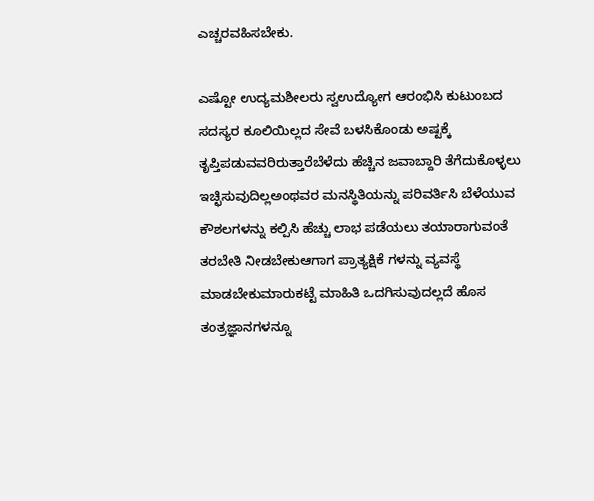ಎಚ್ಚರವಹಿಸಬೇಕು.

ಎಷ್ಟೋ ಉದ್ಯಮಶೀಲರು ಸ್ವಉದ್ಯೋಗ ಆರಂಭಿಸಿ ಕುಟುಂಬದ ಸದಸ್ಯರ ಕೂಲಿಯಿಲ್ಲದ ಸೇವೆ ಬಳಸಿಕೊಂಡು ಅಷ್ಟಕ್ಕೆ ತೃಪ್ತಿಪಡುವವರಿರುತ್ತಾರೆಬೆಳೆದು ಹೆಚ್ಚಿನ ಜವಾಬ್ದಾರಿ ತೆಗೆದುಕೊಳ್ಳಲು ಇಚ್ಛಿಸುವುದಿಲ್ಲಅಂಥವರ ಮನಸ್ಥಿತಿಯನ್ನು ಪರಿವರ್ತಿಸಿ ಬೆಳೆಯುವ ಕೌಶಲಗಳನ್ನು ಕಲ್ಪಿಸಿ ಹೆಚ್ಚು ಲಾಭ ಪಡೆಯಲು ತಯಾರಾಗುವಂತೆ ತರಬೇತಿ ನೀಡಬೇಕುಆಗಾಗ ಪ್ರಾತ್ಯಕ್ಷಿಕೆ ಗಳನ್ನು ವ್ಯವಸ್ಥೆ ಮಾಡಬೇಕುಮಾರುಕಟ್ಟೆ ಮಾಹಿತಿ ಒದಗಿಸುವುದಲ್ಲದೆ ಹೊಸ ತಂತ್ರಜ್ಞಾನಗಳನ್ನೂ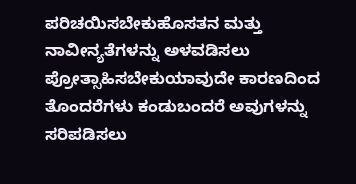ಪರಿಚಯಿಸಬೇಕುಹೊಸತನ ಮತ್ತು ನಾವೀನ್ಯತೆಗಳನ್ನು ಅಳವಡಿಸಲು ಪ್ರೋತ್ಸಾಹಿಸಬೇಕುಯಾವುದೇ ಕಾರಣದಿಂದ ತೊಂದರೆಗಳು ಕಂಡುಬಂದರೆ ಅವುಗಳನ್ನು ಸರಿಪಡಿಸಲು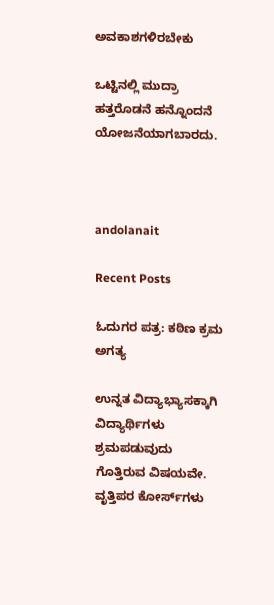ಅವಕಾಶಗಳಿರಬೇಕು

ಒಟ್ಟಿನಲ್ಲಿ ಮುದ್ರಾ ಹತ್ತರೊಡನೆ ಹನ್ನೊಂದನೆ ಯೋಜನೆಯಾಗಬಾರದು.



andolanait

Recent Posts

ಓದುಗರ ಪತ್ರ: ಕಠಿಣ ಕ್ರಮ ಅಗತ್ಯ

ಉನ್ನತ ವಿದ್ಯಾಭ್ಯಾಸಕ್ಕಾಗಿ ವಿದ್ಯಾರ್ಥಿಗಳು ಶ್ರಮಪಡುವುದು ಗೊತ್ತಿರುವ ವಿಷಯವೇ. ವೃತ್ತಿಪರ ಕೋರ್ಸ್‌ಗಳು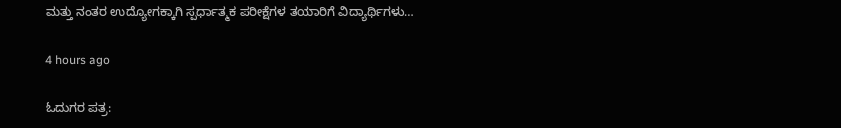ಮತ್ತು ನಂತರ ಉದ್ಯೋಗಕ್ಕಾಗಿ ಸ್ಪರ್ಧಾತ್ಮಕ ಪರೀಕ್ಷೆಗಳ ತಯಾರಿಗೆ ವಿದ್ಯಾರ್ಥಿಗಳು…

4 hours ago

ಓದುಗರ ಪತ್ರ: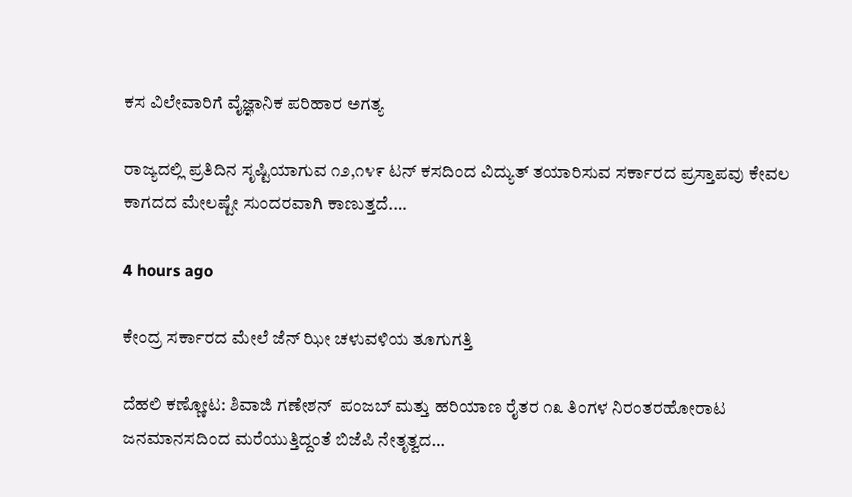ಕಸ ವಿಲೇವಾರಿಗೆ ವೈಜ್ಞಾನಿಕ ಪರಿಹಾರ ಅಗತ್ಯ

ರಾಜ್ಯದಲ್ಲಿ ಪ್ರತಿದಿನ ಸೃಷ್ಟಿಯಾಗುವ ೧೨,೧೪೯ ಟನ್ ಕಸದಿಂದ ವಿದ್ಯುತ್ ತಯಾರಿಸುವ ಸರ್ಕಾರದ ಪ್ರಸ್ತಾಪವು ಕೇವಲ ಕಾಗದದ ಮೇಲಷ್ಟೇ ಸುಂದರವಾಗಿ ಕಾಣುತ್ತದೆ.…

4 hours ago

ಕೇಂದ್ರ ಸರ್ಕಾರದ ಮೇಲೆ ಜೆನ್ ಝೀ ಚಳುವಳಿಯ ತೂಗುಗತ್ತಿ

ದೆಹಲಿ ಕಣ್ಣೋಟ: ಶಿವಾಜಿ ಗಣೇಶನ್‌  ಪಂಜಬ್ ಮತ್ತು ಹರಿಯಾಣ ರೈತರ ೧೩ ತಿಂಗಳ ನಿರಂತರಹೋರಾಟ ಜನಮಾನಸದಿಂದ ಮರೆಯುತ್ತಿದ್ದಂತೆ ಬಿಜೆಪಿ ನೇತೃತ್ವದ…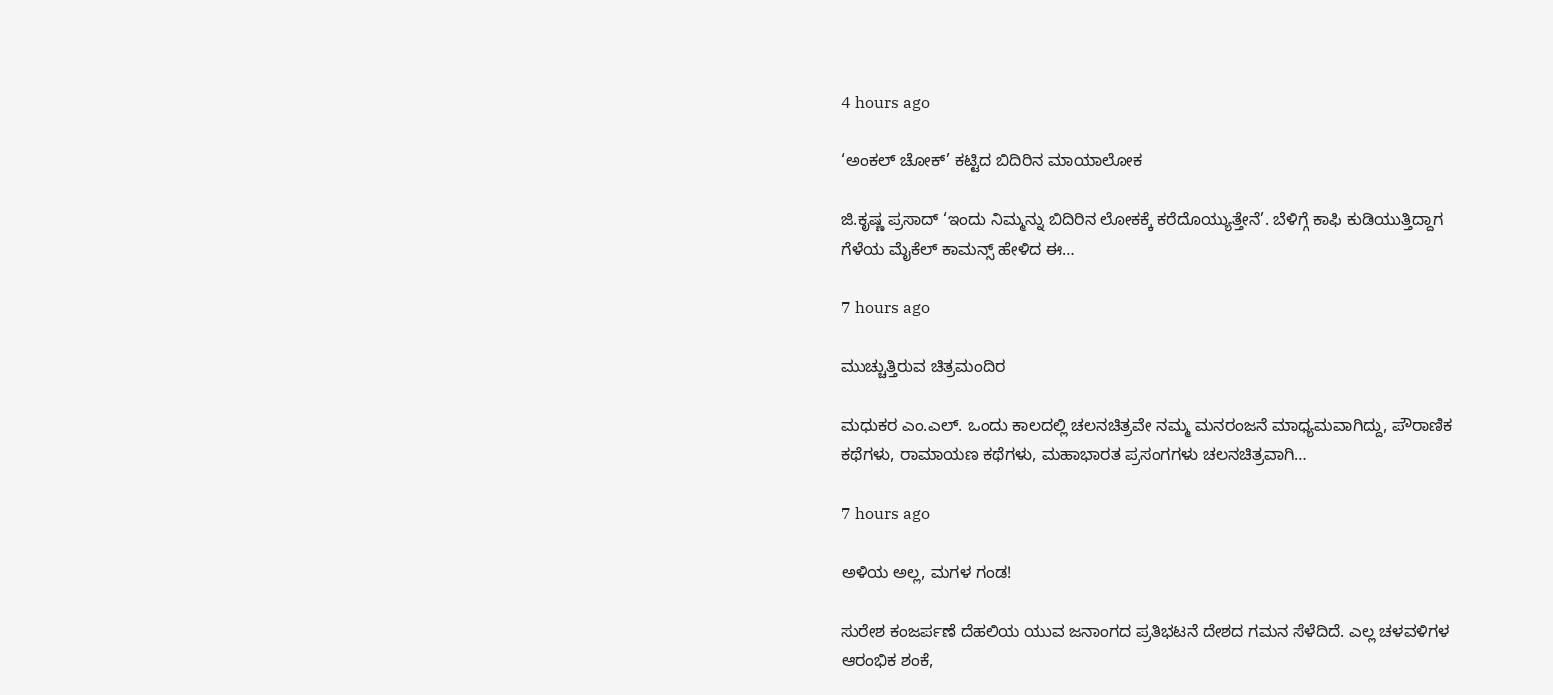4 hours ago

‘ಅಂಕಲ್ ಚೋಕ್’ ಕಟ್ಟಿದ ಬಿದಿರಿನ ಮಾಯಾಲೋಕ

ಜಿ.ಕೃಷ್ಣ ಪ್ರಸಾದ್ ‘ಇಂದು ನಿಮ್ಮನ್ನು ಬಿದಿರಿನ ಲೋಕಕ್ಕೆ ಕರೆದೊಯ್ಯುತ್ತೇನೆ’. ಬೆಳಿಗ್ಗೆ ಕಾಫಿ ಕುಡಿಯುತ್ತಿದ್ದಾಗ ಗೆಳೆಯ ಮೈಕೆಲ್ ಕಾಮನ್ಸ್ ಹೇಳಿದ ಈ…

7 hours ago

ಮುಚ್ಚುತ್ತಿರುವ ಚಿತ್ರಮಂದಿರ

ಮಧುಕರ ಎಂ.ಎಲ್. ಒಂದು ಕಾಲದಲ್ಲಿ ಚಲನಚಿತ್ರವೇ ನಮ್ಮ ಮನರಂಜನೆ ಮಾಧ್ಯಮವಾಗಿದ್ದು, ಪೌರಾಣಿಕ ಕಥೆಗಳು, ರಾಮಾಯಣ ಕಥೆಗಳು, ಮಹಾಭಾರತ ಪ್ರಸಂಗಗಳು ಚಲನಚಿತ್ರವಾಗಿ…

7 hours ago

ಅಳಿಯ ಅಲ್ಲ, ಮಗಳ ಗಂಡ!

ಸುರೇಶ ಕಂಜರ್ಪಣೆ ದೆಹಲಿಯ ಯುವ ಜನಾಂಗದ ಪ್ರತಿಭಟನೆ ದೇಶದ ಗಮನ ಸೆಳೆದಿದೆ. ಎಲ್ಲ ಚಳವಳಿಗಳ ಆರಂಭಿಕ ಶಂಕೆ,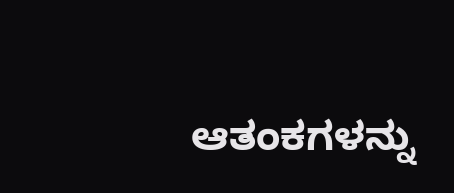ಆತಂಕಗಳನ್ನು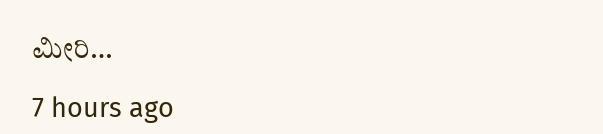ಮೀರಿ…

7 hours ago